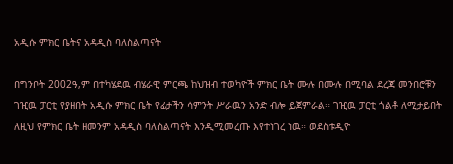አዲሱ ምክር ቤትና አዳዲስ ባለስልጣናት

በግንቦት 2002ዓ,ም በተካሄደዉ ብሄራዊ ምርጫ ከህዝብ ተወካዮች ምክር ቤት ሙሉ በሙሉ በሚባል ደረጃ መንበሮቹን ገዢዉ ፓርቲ የያዘበት አዲሱ ምክር ቤት የፊታችን ሳምንት ሥራዉን አንድ ብሎ ይጀምራል። ገዢዉ ፓርቲ ጎልቶ ለሚታይበት ለዚህ የምክር ቤት ዘመንም አዳዲስ ባለስልጣናት እንዲሚመረጡ እየተነገረ ነዉ። ወደስቱዲዮ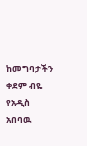ከመግባታችን ቀደም ብዬ የአዲስ አበባዉ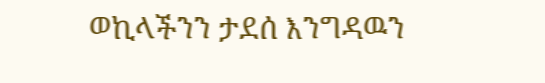ወኪላችንን ታደሰ እንግዳዉን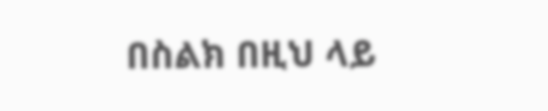በስልክ በዚህ ላይ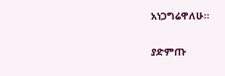አነጋግሬዋለሁ።

ያድምጡ